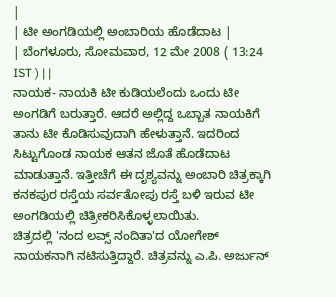|
| ಟೀ ಅಂಗಡಿಯಲ್ಲಿ ಅಂಬಾರಿಯ ಹೊಡೆದಾಟ |
| ಬೆಂಗಳೂರು, ಸೋಮವಾರ, 12 ಮೇ 2008 ( 13:24 IST ) | |
ನಾಯಕ- ನಾಯಕಿ ಟೀ ಕುಡಿಯಲೆಂದು ಒಂದು ಟೀ ಅಂಗಡಿಗೆ ಬರುತ್ತಾರೆ. ಆದರೆ ಅಲ್ಲಿದ್ದ ಒಬ್ಬಾತ ನಾಯಕಿಗೆ ತಾನು ಟೀ ಕೊಡಿಸುವುದಾಗಿ ಹೇಳುತ್ತಾನೆ. ಇದರಿಂದ ಸಿಟ್ಟುಗೊಂಡ ನಾಯಕ ಆತನ ಜೊತೆ ಹೊಡೆದಾಟ ಮಾಡುತ್ತಾನೆ. ಇತ್ತೀಚೆಗೆ ಈ ದೃಶ್ಯವನ್ನು ಅಂಬಾರಿ ಚಿತ್ರಕ್ಕಾಗಿ ಕನಕಪುರ ರಸ್ತೆಯ ಸರ್ವತೋಪು ರಸ್ತೆ ಬಳಿ ಇರುವ ಟೀ ಅಂಗಡಿಯಲ್ಲಿ ಚಿತ್ರೀಕರಿಸಿಕೊಳ್ಳಲಾಯಿತು.
ಚಿತ್ರದಲ್ಲಿ 'ನಂದ ಲವ್ಸ್ ನಂದಿತಾ'ದ ಯೋಗೇಶ್ ನಾಯಕನಾಗಿ ನಟಿಸುತ್ತಿದ್ದಾರೆ. ಚಿತ್ರವನ್ನು ಎ.ಪಿ. ಅರ್ಜುನ್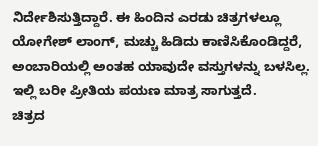ನಿರ್ದೇಶಿಸುತ್ತಿದ್ದಾರೆ. ಈ ಹಿಂದಿನ ಎರಡು ಚಿತ್ರಗಳಲ್ಲೂ ಯೋಗೇಶ್ ಲಾಂಗ್, ಮಚ್ಚು ಹಿಡಿದು ಕಾಣಿಸಿಕೊಂಡಿದ್ದರೆ, ಅಂಬಾರಿಯಲ್ಲಿ ಅಂತಹ ಯಾವುದೇ ವಸ್ತುಗಳನ್ನು ಬಳಸಿಲ್ಲ. ಇಲ್ಲಿ ಬರೀ ಪ್ರೀತಿಯ ಪಯಣ ಮಾತ್ರ ಸಾಗುತ್ತದೆ.
ಚಿತ್ರದ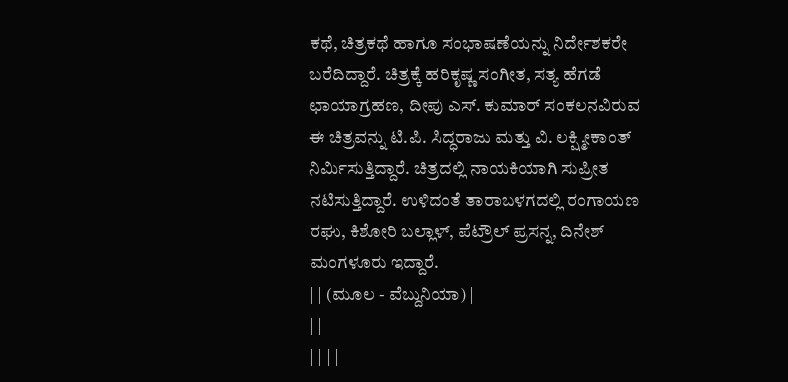ಕಥೆ, ಚಿತ್ರಕಥೆ ಹಾಗೂ ಸಂಭಾಷಣೆಯನ್ನು ನಿರ್ದೇಶಕರೇ ಬರೆದಿದ್ದಾರೆ. ಚಿತ್ರಕ್ಕೆ ಹರಿಕೃಷ್ಣ ಸಂಗೀತ, ಸತ್ಯ ಹೆಗಡೆ ಛಾಯಾಗ್ರಹಣ, ದೀಪು ಎಸ್. ಕುಮಾರ್ ಸಂಕಲನವಿರುವ ಈ ಚಿತ್ರವನ್ನು ಟಿ.ಪಿ. ಸಿದ್ಧರಾಜು ಮತ್ತು ವಿ. ಲಕ್ಷ್ಮೀಕಾಂತ್ ನಿರ್ಮಿಸುತ್ತಿದ್ದಾರೆ. ಚಿತ್ರದಲ್ಲಿ ನಾಯಕಿಯಾಗಿ ಸುಪ್ರೀತ ನಟಿಸುತ್ತಿದ್ದಾರೆ. ಉಳಿದಂತೆ ತಾರಾಬಳಗದಲ್ಲಿ ರಂಗಾಯಣ ರಘು, ಕಿಶೋರಿ ಬಲ್ಲಾಳ್, ಪೆಟ್ರೌಲ್ ಪ್ರಸನ್ನ, ದಿನೇಶ್ ಮಂಗಳೂರು ಇದ್ದಾರೆ.
| | (ಮೂಲ - ವೆಬ್ದುನಿಯಾ) |
| |
| | | |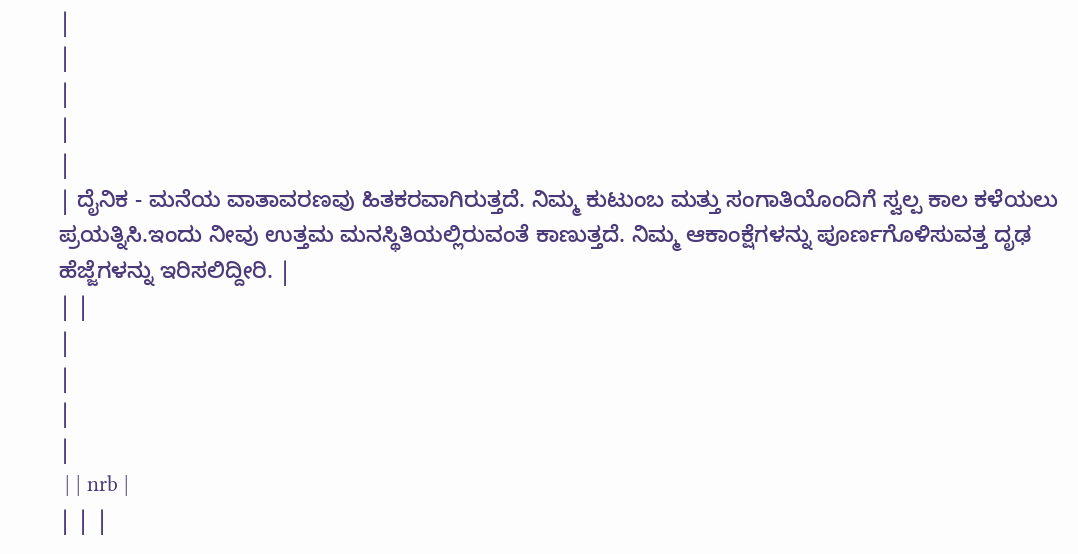|
|
|
|
|
| ದೈನಿಕ - ಮನೆಯ ವಾತಾವರಣವು ಹಿತಕರವಾಗಿರುತ್ತದೆ. ನಿಮ್ಮ ಕುಟುಂಬ ಮತ್ತು ಸಂಗಾತಿಯೊಂದಿಗೆ ಸ್ವಲ್ಪ ಕಾಲ ಕಳೆಯಲು ಪ್ರಯತ್ನಿಸಿ.ಇಂದು ನೀವು ಉತ್ತಮ ಮನಸ್ಥಿತಿಯಲ್ಲಿರುವಂತೆ ಕಾಣುತ್ತದೆ. ನಿಮ್ಮ ಆಕಾಂಕ್ಷೆಗಳನ್ನು ಪೂರ್ಣಗೊಳಿಸುವತ್ತ ದೃಢ ಹೆಜ್ಜೆಗಳನ್ನು ಇರಿಸಲಿದ್ದೀರಿ. |
| |
|
|
|
|
 | | nrb |
| | |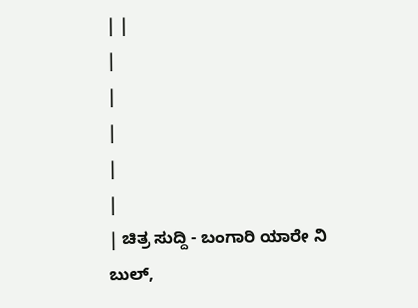| |
|
|
|
|
|
| ಚಿತ್ರ ಸುದ್ದಿ - ಬಂಗಾರಿ ಯಾರೇ ನಿ ಬುಲ್,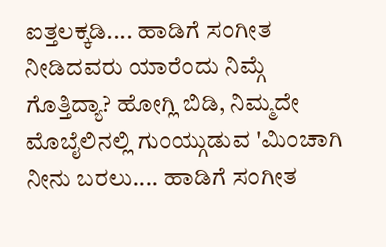ಐತ್ತಲಕ್ಕಡಿ.... ಹಾಡಿಗೆ ಸಂಗೀತ ನೀಡಿದವರು ಯಾರೆಂದು ನಿಮ್ಗೆ ಗೊತ್ತಿದ್ಯಾ? ಹೋಗ್ಲಿ ಬಿಡಿ, ನಿಮ್ಮದೇ ಮೊಬೈಲಿನಲ್ಲಿ ಗುಂಯ್ಗುಡುವ 'ಮಿಂಚಾಗಿ ನೀನು ಬರಲು.... ಹಾಡಿಗೆ ಸಂಗೀತ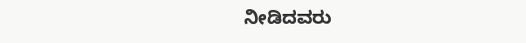ನೀಡಿದವರು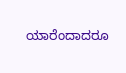ಯಾರೆಂದಾದರೂ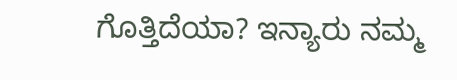ಗೊತ್ತಿದೆಯಾ? ಇನ್ಯಾರು ನಮ್ಮ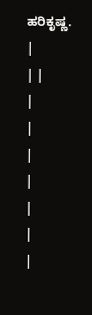ಹರಿಕೃಷ್ಣ. |
| |
|
|
|
|
|
|
|